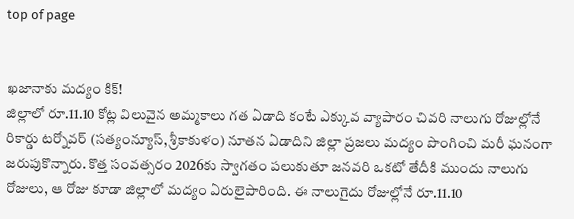top of page


ఖజానాకు మద్యం కిక్!
జిల్లాలో రూ.11.10 కోట్ల విలువైన అమ్మకాలు గత ఏడాది కంటే ఎక్కువ వ్యాపారం చివరి నాలుగు రోజుల్లోనే రికార్డు టర్నోవర్ (సత్యంన్యూస్, శ్రీకాకుళం) నూతన ఏడాదిని జిల్లా ప్రజలు మద్యం పొంగించి మరీ ఘనంగా జరుపుకొన్నారు. కొత్త సంవత్సరం 2026కు స్వాగతం పలుకుతూ జనవరి ఒకటో తేదీకి ముందు నాలుగు రోజులు, ఆ రోజు కూడా జిల్లాలో మద్యం ఏరులైపారింది. ఈ నాలుగైదు రోజుల్లోనే రూ.11.10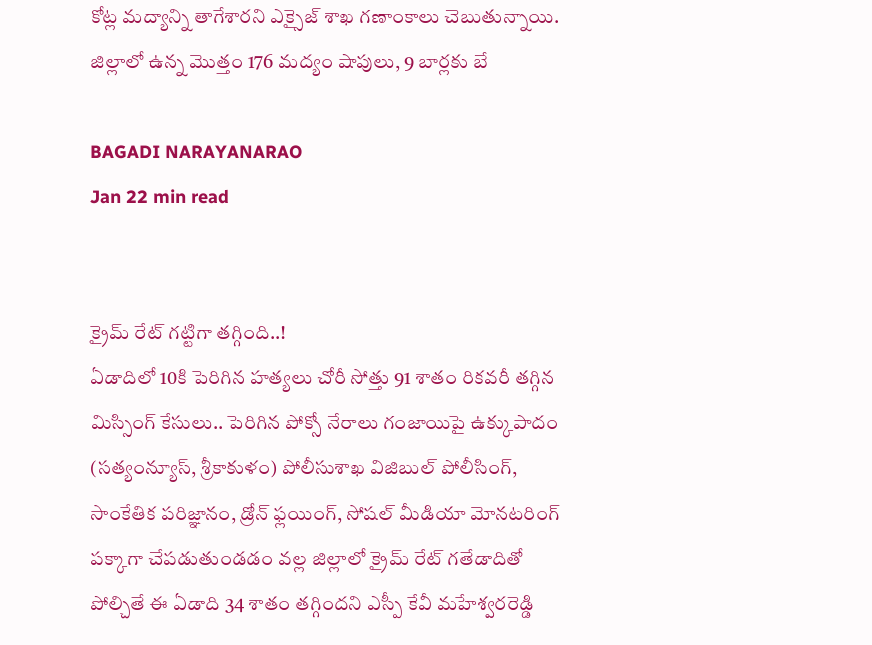కోట్ల మద్యాన్ని తాగేశారని ఎక్సైజ్ శాఖ గణాంకాలు చెబుతున్నాయి. జిల్లాలో ఉన్న మొత్తం 176 మద్యం షాపులు, 9 బార్లకు బే

BAGADI NARAYANARAO
Jan 22 min read


క్రైమ్ రేట్ గట్టిగా తగ్గింది..!
ఏడాదిలో 10కి పెరిగిన హత్యలు చోరీ సోత్తు 91 శాతం రికవరీ తగ్గిన మిస్సింగ్ కేసులు.. పెరిగిన పోక్సో నేరాలు గంజాయిపై ఉక్కుపాదం (సత్యంన్యూస్, శ్రీకాకుళం) పోలీసుశాఖ విజిబుల్ పోలీసింగ్, సాంకేతిక పరిజ్ఞానం, డ్రోన్ ఫ్లయింగ్, సోషల్ మీడియా మోనటరింగ్ పక్కాగా చేపడుతుండడం వల్ల జిల్లాలో క్రైమ్ రేట్ గతేడాదితో పోల్చితే ఈ ఏడాది 34 శాతం తగ్గిందని ఎస్పీ కేవీ మహేశ్వరరెడ్డి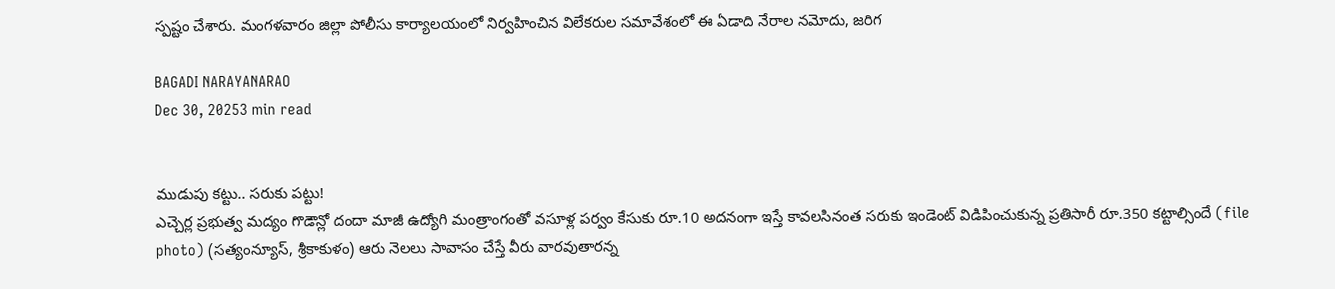స్పష్టం చేశారు. మంగళవారం జిల్లా పోలీసు కార్యాలయంలో నిర్వహించిన విలేకరుల సమావేశంలో ఈ ఏడాది నేరాల నమోదు, జరిగ

BAGADI NARAYANARAO
Dec 30, 20253 min read


ముడుపు కట్టు.. సరుకు పట్టు!
ఎచ్చెర్ల ప్రభుత్వ మద్యం గొడౌన్లో దందా మాజీ ఉద్యోగి మంత్రాంగంతో వసూళ్ల పర్వం కేసుకు రూ.10 అదనంగా ఇస్తే కావలసినంత సరుకు ఇండెంట్ విడిపించుకున్న ప్రతిసారీ రూ.350 కట్టాల్సిందే (file photo) (సత్యంన్యూస్, శ్రీకాకుళం) ఆరు నెలలు సావాసం చేస్తే వీరు వారవుతారన్న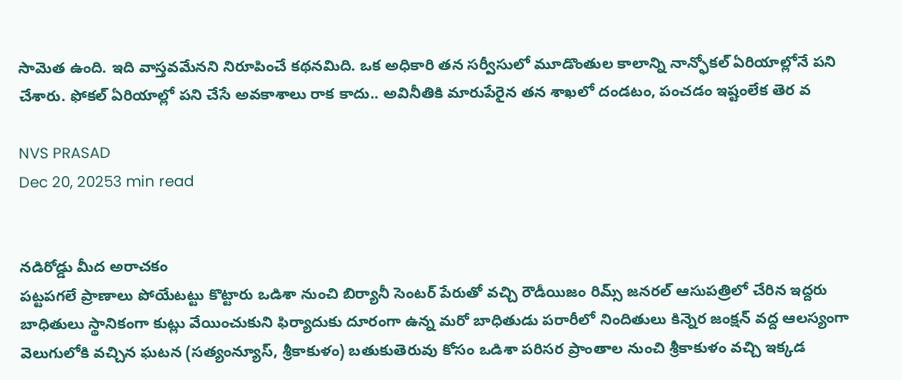సామెత ఉంది. ఇది వాస్తవమేనని నిరూపించే కథనమిది. ఒక అధికారి తన సర్వీసులో మూడొంతుల కాలాన్ని నాన్ఫోకల్ ఏరియాల్లోనే పని చేశారు. ఫోకల్ ఏరియాల్లో పని చేసే అవకాశాలు రాక కాదు.. అవినీతికి మారుపేరైన తన శాఖలో దండటం, పంచడం ఇష్టంలేక తెర వ

NVS PRASAD
Dec 20, 20253 min read


నడిరోడ్డు మీద అరాచకం
పట్టపగలే ప్రాణాలు పోయేటట్టు కొట్టారు ఒడిశా నుంచి బిర్యానీ సెంటర్ పేరుతో వచ్చి రౌడీయిజం రిమ్స్ జనరల్ ఆసుపత్రిలో చేరిన ఇద్దరు బాధితులు స్థానికంగా కుట్లు వేయించుకుని ఫిర్యాదుకు దూరంగా ఉన్న మరో బాధితుడు పరారీలో నిందితులు కిన్నెర జంక్షన్ వద్ద ఆలస్యంగా వెలుగులోకి వచ్చిన ఘటన (సత్యంన్యూస్, శ్రీకాకుళం) బతుకుతెరువు కోసం ఒడిశా పరిసర ప్రాంతాల నుంచి శ్రీకాకుళం వచ్చి ఇక్కడ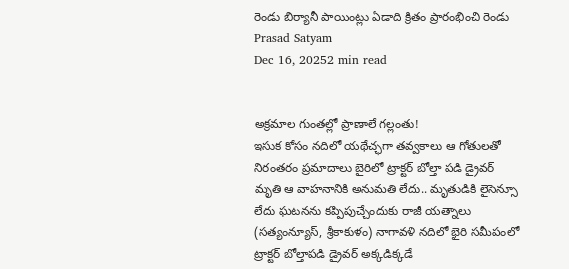రెండు బిర్యానీ పాయింట్లు ఏడాది క్రితం ప్రారంభించి రెండు
Prasad Satyam
Dec 16, 20252 min read


అక్రమాల గుంతల్లో ప్రాణాలే గల్లంతు!
ఇసుక కోసం నదిలో యథేచ్ఛగా తవ్వకాలు ఆ గోతులతో నిరంతరం ప్రమాదాలు బైరిలో ట్రాక్టర్ బోల్తా పడి డ్రైవర్ మృతి ఆ వాహనానికి అనుమతి లేదు.. మృతుడికి లైసెన్సూ లేదు ఘటనను కప్పిపుచ్చేందుకు రాజీ యత్నాలు (సత్యంన్యూస్, శ్రీకాకుళం) నాగావళి నదిలో భైరి సమీపంలో ట్రాక్టర్ బోల్తాపడి డ్రైవర్ అక్కడిక్కడే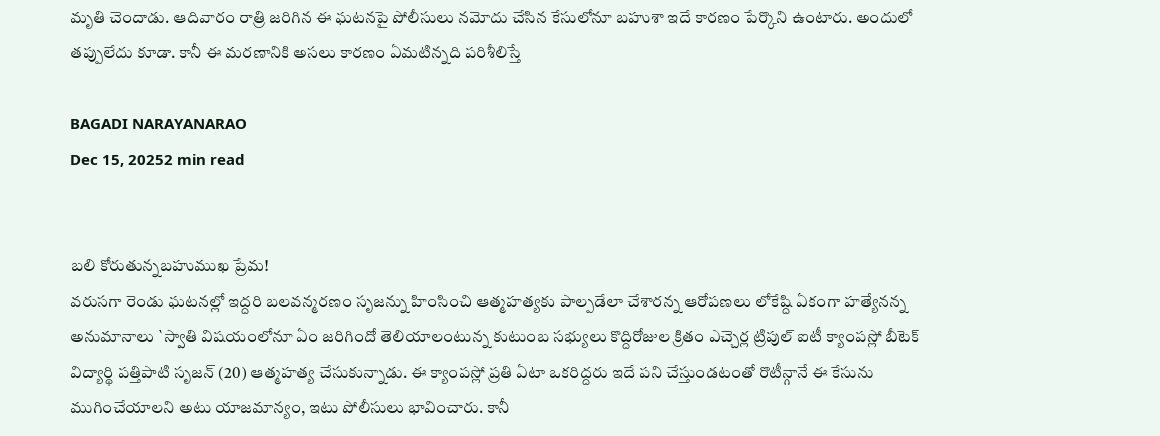మృతి చెందాడు. ఆదివారం రాత్రి జరిగిన ఈ ఘటనపై పోలీసులు నమోదు చేసిన కేసులోనూ బహుశా ఇదే కారణం పేర్కొని ఉంటారు. అందులో తప్పులేదు కూడా. కానీ ఈ మరణానికి అసలు కారణం ఏమటిన్నది పరిశీలిస్తే

BAGADI NARAYANARAO
Dec 15, 20252 min read


బలి కోరుతున్నబహుముఖ ప్రేమ!
వరుసగా రెండు ఘటనల్లో ఇద్దరి బలవన్మరణం సృజన్ను హింసించి ఆత్మహత్యకు పాల్పడేలా చేశారన్న ఆరోపణలు లోకేష్ది ఏకంగా హత్యేనన్న అనుమానాలు `స్వాతి విషయంలోనూ ఏం జరిగిందో తెలియాలంటున్న కుటుంబ సభ్యులు కొద్దిరోజుల క్రితం ఎచ్చెర్ల ట్రిపుల్ ఐటీ క్యాంపస్లో బీటెక్ విద్యార్థి పత్తిపాటి సృజన్ (20) ఆత్మహత్య చేసుకున్నాడు. ఈ క్యాంపస్లో ప్రతి ఏటా ఒకరిద్దరు ఇదే పని చేస్తుండటంతో రొటీన్గానే ఈ కేసును ముగించేయాలని అటు యాజమాన్యం, ఇటు పోలీసులు భావించారు. కానీ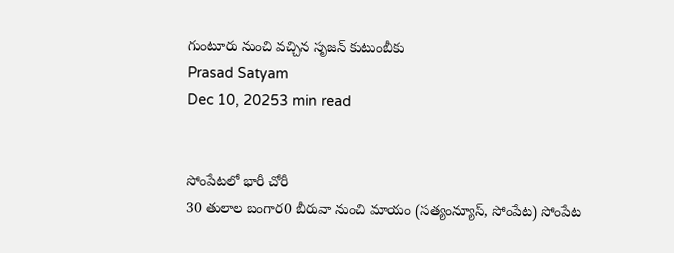గుంటూరు నుంచి వచ్చిన సృజన్ కుటుంబీకు
Prasad Satyam
Dec 10, 20253 min read


సోంపేటలో భారీ చోరీ
30 తులాల బంగార0 బీరువా నుంచి మాయం (సత్యంన్యూస్, సోంపేట) సోంపేట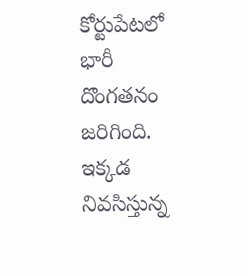కోర్టుపేటలో భారీ దొంగతనం జరిగింది. ఇక్కడ నివసిస్తున్న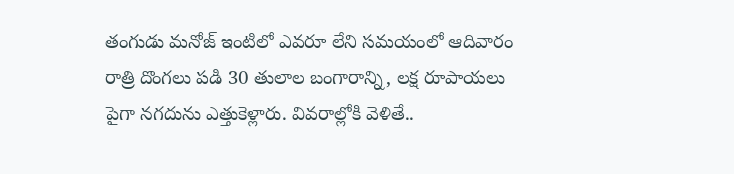తంగుడు మనోజ్ ఇంటిలో ఎవరూ లేని సమయంలో ఆదివారం రాత్రి దొంగలు పడి 30 తులాల బంగారాన్ని, లక్ష రూపాయలు పైగా నగదును ఎత్తుకెళ్లారు. వివరాల్లోకి వెళితే..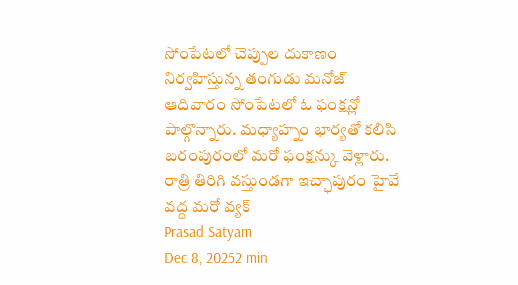సోంపేటలో చెప్పుల దుకాణం నిర్వహిస్తున్న తంగుడు మనోజ్ ఆదివారం సోంపేటలో ఓ ఫంక్షన్లో పాల్గొన్నారు. మధ్యాహ్నం భార్యతో కలిసి బరంపురంలో మరో ఫంక్షన్కు వెళ్లారు. రాత్రి తిరిగి వస్తుండగా ఇచ్ఛాపురం హైవే వద్ద మరో వ్యక్
Prasad Satyam
Dec 8, 20252 min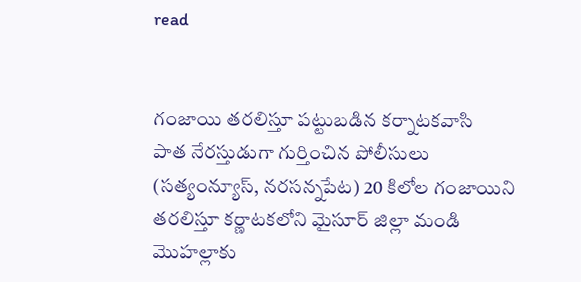read


గంజాయి తరలిస్తూ పట్టుబడిన కర్నాటకవాసి
పాత నేరస్తుడుగా గుర్తించిన పోలీసులు (సత్యంన్యూస్, నరసన్నపేట) 20 కిలోల గంజాయిని తరలిస్తూ కర్ణాటకలోని మైసూర్ జిల్లా మండి మొహల్లాకు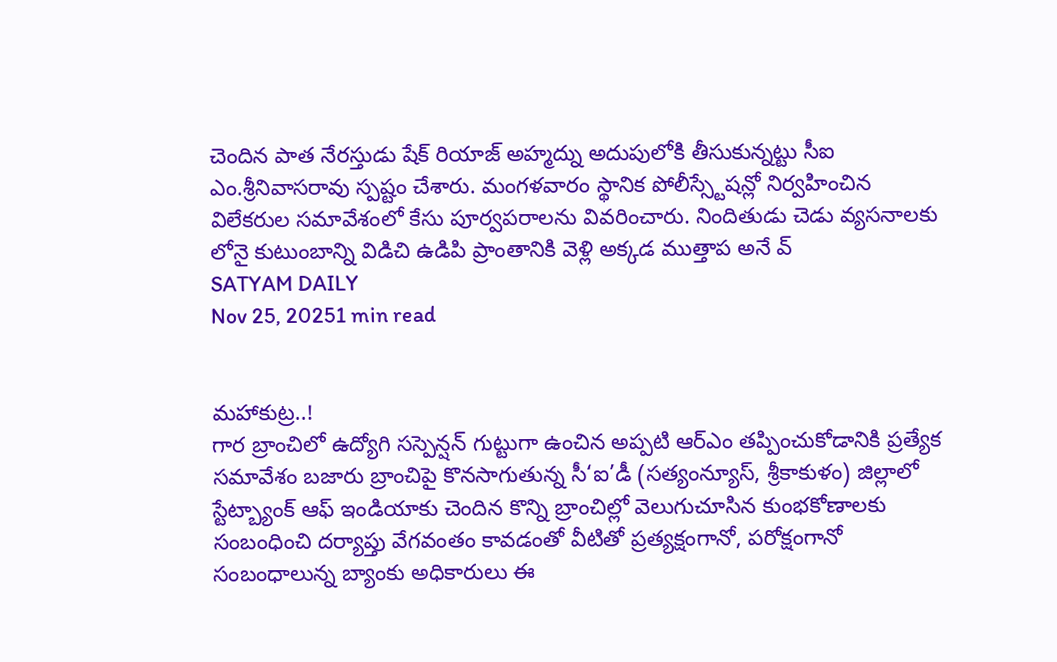చెందిన పాత నేరస్తుడు షేక్ రియాజ్ అహ్మద్ను అదుపులోకి తీసుకున్నట్టు సీఐ ఎం.శ్రీనివాసరావు స్పష్టం చేశారు. మంగళవారం స్థానిక పోలీస్స్టేషన్లో నిర్వహించిన విలేకరుల సమావేశంలో కేసు పూర్వపరాలను వివరించారు. నిందితుడు చెడు వ్యసనాలకు లోనై కుటుంబాన్ని విడిచి ఉడిపి ప్రాంతానికి వెళ్లి అక్కడ ముత్తాప అనే వ్
SATYAM DAILY
Nov 25, 20251 min read


మహాకుట్ర..!
గార బ్రాంచిలో ఉద్యోగి సస్పెన్షన్ గుట్టుగా ఉంచిన అప్పటి ఆర్ఎం తప్పించుకోడానికి ప్రత్యేక సమావేశం బజారు బ్రాంచిపై కొనసాగుతున్న సీ‘ఐ’డీ (సత్యంన్యూస్, శ్రీకాకుళం) జిల్లాలో స్టేట్బ్యాంక్ ఆఫ్ ఇండియాకు చెందిన కొన్ని బ్రాంచిల్లో వెలుగుచూసిన కుంభకోణాలకు సంబంధించి దర్యాప్తు వేగవంతం కావడంతో వీటితో ప్రత్యక్షంగానో, పరోక్షంగానో సంబంధాలున్న బ్యాంకు అధికారులు ఈ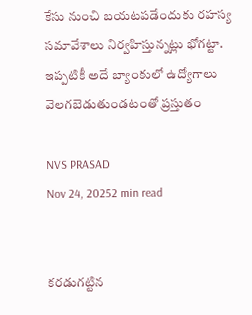కేసు నుంచి బయటపడేందుకు రహస్య సమావేశాలు నిర్వహిస్తున్నట్లు భోగట్టా. ఇప్పటికీ అదే బ్యాంకులో ఉద్యోగాలు వెలగబెడుతుండటంతో ప్రస్తుతం

NVS PRASAD
Nov 24, 20252 min read


కరడుగట్టిన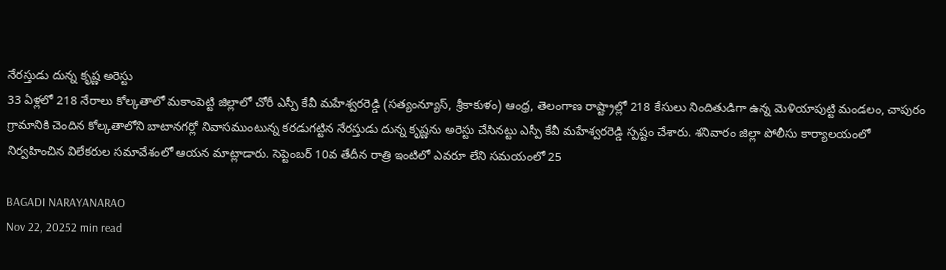నేరస్తుడు దున్న కృష్ణ అరెస్టు
33 ఏళ్లలో 218 నేరాలు కోల్కతాలో మకాంపెట్టి జిల్లాలో చోరీ ఎస్పీ కేవీ మహేశ్వరరెడ్డి (సత్యంన్యూస్, శ్రీకాకుళం) ఆంధ్ర, తెలంగాణ రాష్ట్రాల్లో 218 కేసులు నిందితుడిగా ఉన్న మెళియాపుట్టి మండలం, చాపురం గ్రామానికి చెందిన కోల్కతాలోని బాటానగర్లో నివాసముంటున్న కరడుగట్టిన నేరస్తుడు దున్న కృష్ణను అరెస్టు చేసినట్టు ఎస్పీ కేవీ మహేశ్వరరెడ్డి స్పష్టం చేశారు. శనివారం జిల్లా పోలీసు కార్యాలయంలో నిర్వహించిన విలేకరుల సమావేశంలో ఆయన మాట్లాడారు. సెప్టెంబర్ 10వ తేదీన రాత్రి ఇంటిలో ఎవరూ లేని సమయంలో 25

BAGADI NARAYANARAO
Nov 22, 20252 min read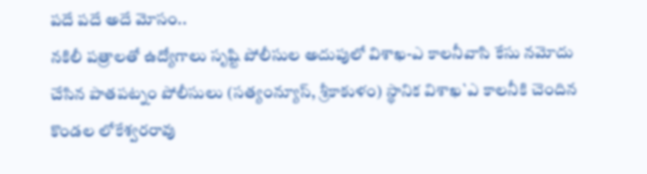పదే పదే అదే మోసం..
నకిలీ పత్రాలతో ఉద్యోగాలు సృష్టి పోలీసుల అదుపులో విశాఖ-ఎ కాలనీవాసి కేసు నమోదు చేసిన పాతపట్నం పోలీసులు (సత్యంన్యూస్, శ్రీకాకుళం) స్థానిక విశాఖ`ఎ కాలనీకి చెందిన కొండల లోకేశ్వరరావు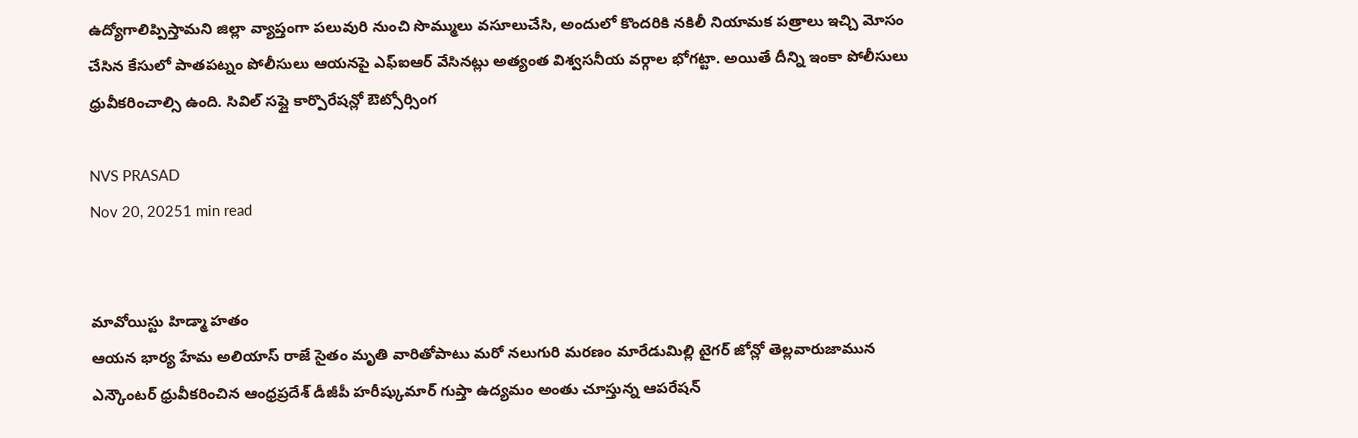ఉద్యోగాలిప్పిస్తామని జిల్లా వ్యాప్తంగా పలువురి నుంచి సొమ్ములు వసూలుచేసి, అందులో కొందరికి నకిలీ నియామక పత్రాలు ఇచ్చి మోసం చేసిన కేసులో పాతపట్నం పోలీసులు ఆయనపై ఎఫ్ఐఆర్ వేసినట్లు అత్యంత విశ్వసనీయ వర్గాల భోగట్టా. అయితే దీన్ని ఇంకా పోలీసులు ధ్రువీకరించాల్సి ఉంది. సివిల్ సప్లై కార్పొరేషన్లో ఔట్సోర్సింగ

NVS PRASAD
Nov 20, 20251 min read


మావోయిస్టు హిడ్మా హతం
ఆయన భార్య హేమ అలియాస్ రాజే సైతం మృతి వారితోపాటు మరో నలుగురి మరణం మారేడుమిల్లి టైగర్ జోన్లో తెల్లవారుజామున ఎన్కౌంటర్ ధ్రువీకరించిన ఆంధ్రప్రదేశ్ డీజీపీ హరీష్కుమార్ గుప్తా ఉద్యమం అంతు చూస్తున్న ఆపరేషన్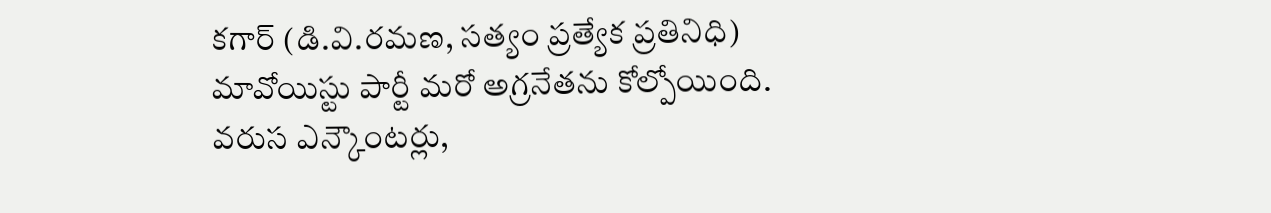కగార్ (డి.వి.రమణ, సత్యం ప్రత్యేక ప్రతినిధి) మావోయిస్టు పార్టీ మరో అగ్రనేతను కోల్పోయింది. వరుస ఎన్కౌంటర్లు,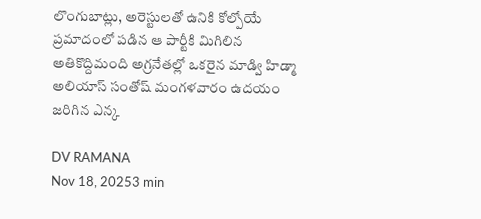లొంగుబాట్లు, అరెస్టులతో ఉనికి కోల్పోయే ప్రమాదంలో పడిన ఆ పార్టీకి మిగిలిన అతికొద్దిమంది అగ్రనేతల్లో ఒకరైన మాడ్వి హిడ్మా అలియాస్ సంతోష్ మంగళవారం ఉదయం జరిగిన ఎన్క

DV RAMANA
Nov 18, 20253 min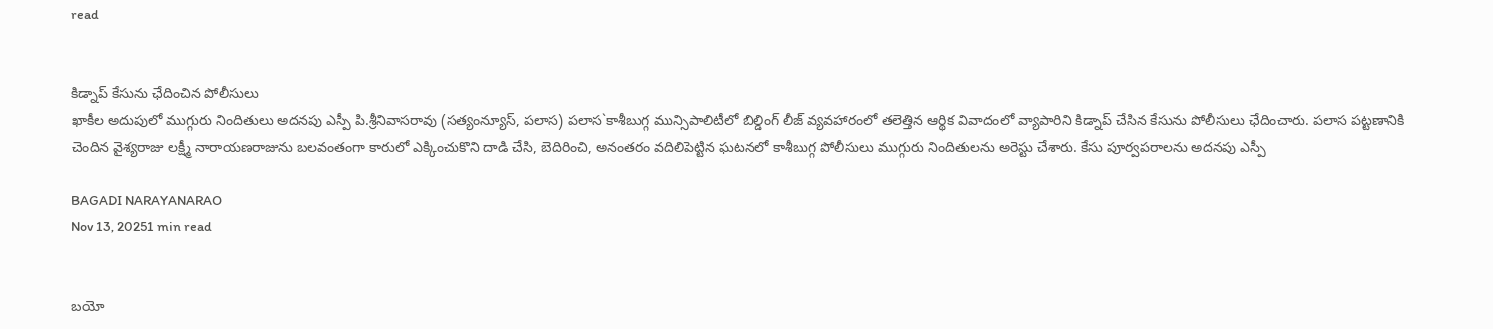read


కిడ్నాప్ కేసును ఛేదించిన పోలీసులు
ఖాకీల అదుపులో ముగ్గురు నిందితులు అదనపు ఎస్పీ పి.శ్రీనివాసరావు (సత్యంన్యూస్, పలాస) పలాస`కాశీబుగ్గ మున్సిపాలిటీలో బిల్డింగ్ లీజ్ వ్యవహారంలో తలెత్తిన ఆర్థిక వివాదంలో వ్యాపారిని కిడ్నాప్ చేసిన కేసును పోలీసులు ఛేదించారు. పలాస పట్టణానికి చెందిన వైశ్యరాజు లక్ష్మీ నారాయణరాజును బలవంతంగా కారులో ఎక్కించుకొని దాడి చేసి, బెదిరించి, అనంతరం వదిలిపెట్టిన ఘటనలో కాశీబుగ్గ పోలీసులు ముగ్గురు నిందితులను అరెస్టు చేశారు. కేసు పూర్వపరాలను అదనపు ఎస్పీ

BAGADI NARAYANARAO
Nov 13, 20251 min read


బయో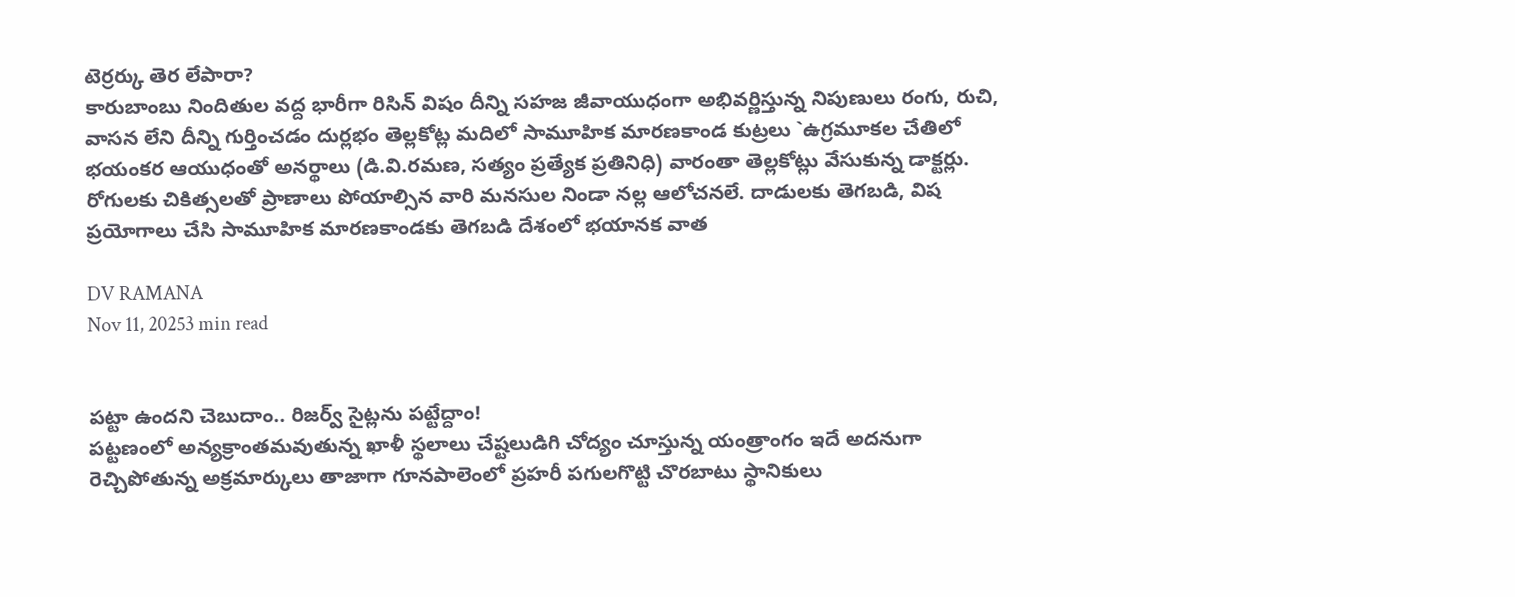టెర్రర్కు తెర లేపారా?
కారుబాంబు నిందితుల వద్ద భారీగా రిసిన్ విషం దీన్ని సహజ జీవాయుధంగా అభివర్ణిస్తున్న నిపుణులు రంగు, రుచి, వాసన లేని దీన్ని గుర్తించడం దుర్లభం తెల్లకోట్ల మదిలో సామూహిక మారణకాండ కుట్రలు `ఉగ్రమూకల చేతిలో భయంకర ఆయుధంతో అనర్థాలు (డి.వి.రమణ, సత్యం ప్రత్యేక ప్రతినిధి) వారంతా తెల్లకోట్లు వేసుకున్న డాక్టర్లు. రోగులకు చికిత్సలతో ప్రాణాలు పోయాల్సిన వారి మనసుల నిండా నల్ల ఆలోచనలే. దాడులకు తెగబడి, విష ప్రయోగాలు చేసి సామూహిక మారణకాండకు తెగబడి దేశంలో భయానక వాత

DV RAMANA
Nov 11, 20253 min read


పట్టా ఉందని చెబుదాం.. రిజర్వ్ సైట్లను పట్టేద్దాం!
పట్టణంలో అన్యక్రాంతమవుతున్న ఖాళీ స్థలాలు చేష్టలుడిగి చోద్యం చూస్తున్న యంత్రాంగం ఇదే అదనుగా రెచ్చిపోతున్న అక్రమార్కులు తాజాగా గూనపాలెంలో ప్రహరీ పగులగొట్టి చొరబాటు స్థానికులు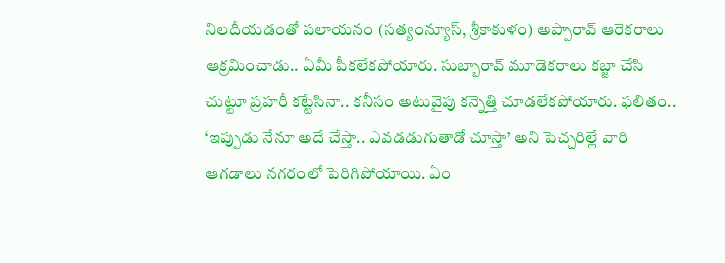నిలదీయడంతో పలాయనం (సత్యంన్యూస్, శ్రీకాకుళం) అప్పారావ్ ఆరెకరాలు ఆక్రమించాడు.. ఏమీ పీకలేకపోయారు. సుబ్బారావ్ మూడెకరాలు కబ్జా చేసి చుట్టూ ప్రహరీ కట్టేసినా.. కనీసం అటువైపు కన్నెత్తి చూడలేకపోయారు. ఫలితం.. ‘ఇప్పుడు నేనూ అదే చేస్తా.. ఎవడడుగుతాడో చూస్తా’ అని పెచ్చరిల్లే వారి ఆగడాలు నగరంలో పెరిగిపోయాయి. ఏం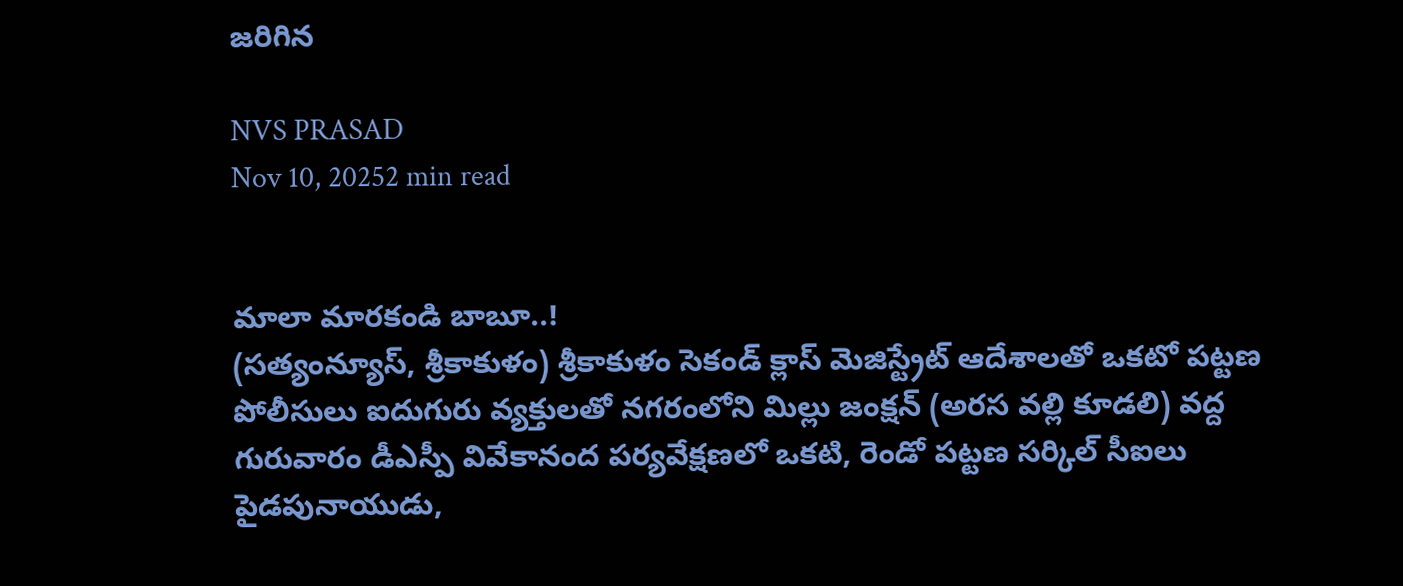జరిగిన

NVS PRASAD
Nov 10, 20252 min read


మాలా మారకండి బాబూ..!
(సత్యంన్యూస్, శ్రీకాకుళం) శ్రీకాకుళం సెకండ్ క్లాస్ మెజిస్ట్రేట్ ఆదేశాలతో ఒకటో పట్టణ పోలీసులు ఐదుగురు వ్యక్తులతో నగరంలోని మిల్లు జంక్షన్ (అరస వల్లి కూడలి) వద్ద గురువారం డీఎస్పీ వివేకానంద పర్యవేక్షణలో ఒకటి, రెండో పట్టణ సర్కిల్ సీఐలు పైడపునాయుడు,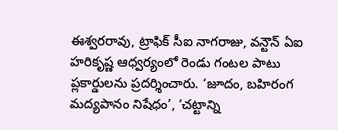ఈశ్వరరావు, ట్రాఫిక్ సీఐ నాగరాజు, వన్టౌన్ ఏఐ హరికృష్ణ ఆధ్వర్యంలో రెండు గంటల పాటు ప్లకార్డులను ప్రదర్శించారు. ‘జూదం, బహిరంగ మద్యపానం నిషేధం’, ‘చట్టాన్ని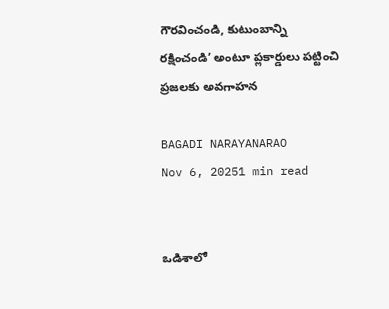గౌరవించండి, కుటుంబాన్ని రక్షించండి’ అంటూ ప్లకార్డులు పట్టించి ప్రజలకు అవగాహన

BAGADI NARAYANARAO
Nov 6, 20251 min read


ఒడిశాలో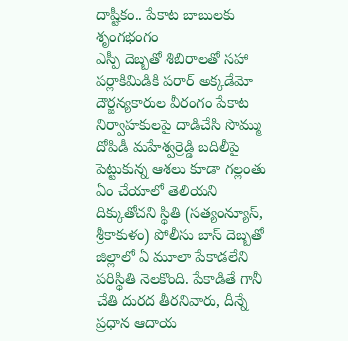దాష్టీకం.. పేకాట బాబులకు శృంగభంగం
ఎస్పీ దెబ్బతో శిబిరాలతో సహా పర్లాకిమిడికి పరార్ అక్కడేమో దౌర్జన్యకారుల వీరంగం పేకాట నిర్వాహకులపై దాడిచేసి సొమ్ము దోపిడీ మహేశ్వర్రెడ్డి బదిలీపై పెట్టుకున్న ఆశలు కూడా గల్లంతు ఏం చేయాలో తెలియని దిక్కుతోచని స్థితి (సత్యంన్యూస్, శ్రీకాకుళం) పోలీసు బాస్ దెబ్బతో జిల్లాలో ఏ మూలా పేకాడలేని పరిస్థితి నెలకొంది. పేకాడితే గానీ చేతి దురద తీరనివారు, దీన్నే ప్రధాన ఆదాయ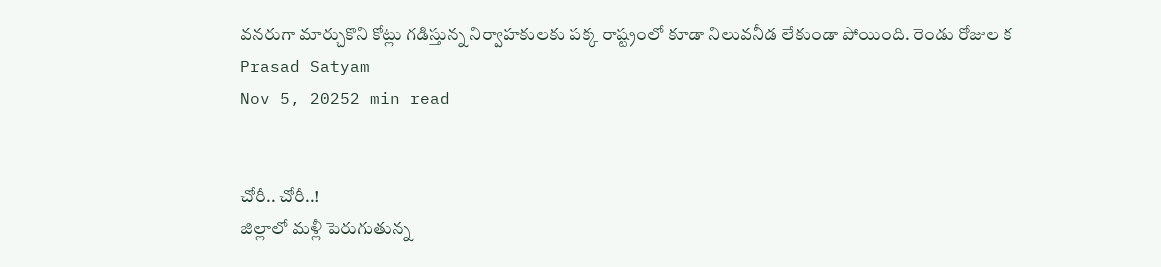వనరుగా మార్చుకొని కోట్లు గడిస్తున్న నిర్వాహకులకు పక్క రాష్ట్రంలో కూడా నిలువనీడ లేకుండా పోయింది. రెండు రోజుల క
Prasad Satyam
Nov 5, 20252 min read


చోరీ.. చోరీ..!
జిల్లాలో మళ్లీ పెరుగుతున్న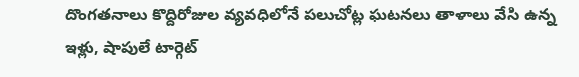దొంగతనాలు కొద్దిరోజుల వ్యవధిలోనే పలుచోట్ల ఘటనలు తాళాలు వేసి ఉన్న ఇళ్లు, షాపులే టార్గెట్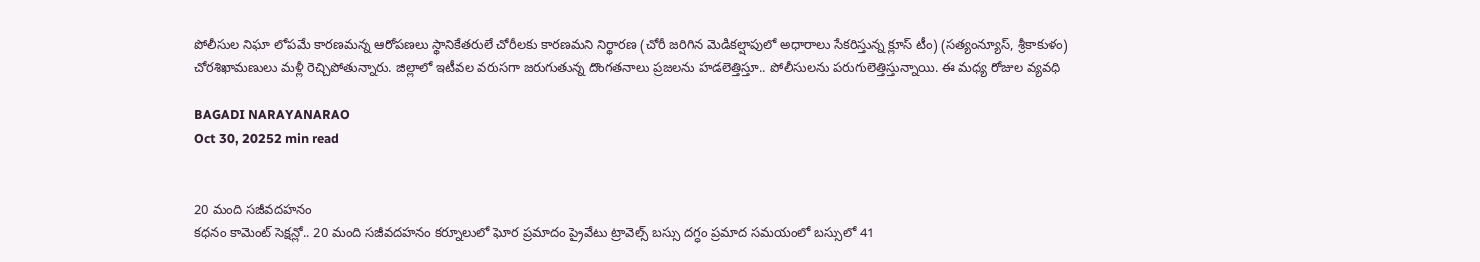పోలీసుల నిఘా లోపమే కారణమన్న ఆరోపణలు స్థానికేతరులే చోరీలకు కారణమని నిర్థారణ (చోరీ జరిగిన మెడికల్షాపులో అధారాలు సేకరిస్తున్న క్లూస్ టీం) (సత్యంన్యూస్, శ్రీకాకుళం) చోరశిఖామణులు మళ్లీ రెచ్చిపోతున్నారు. జిల్లాలో ఇటీవల వరుసగా జరుగుతున్న దొంగతనాలు ప్రజలను హడలెత్తిస్తూ.. పోలీసులను పరుగులెత్తిస్తున్నాయి. ఈ మధ్య రోజుల వ్యవధి

BAGADI NARAYANARAO
Oct 30, 20252 min read


20 మంది సజీవదహనం
కధనం కామెంట్ సెక్షన్లో.. 20 మంది సజీవదహనం కర్నూలులో ఘోర ప్రమాదం ప్రైవేటు ట్రావెల్స్ బస్సు దగ్ధం ప్రమాద సమయంలో బస్సులో 41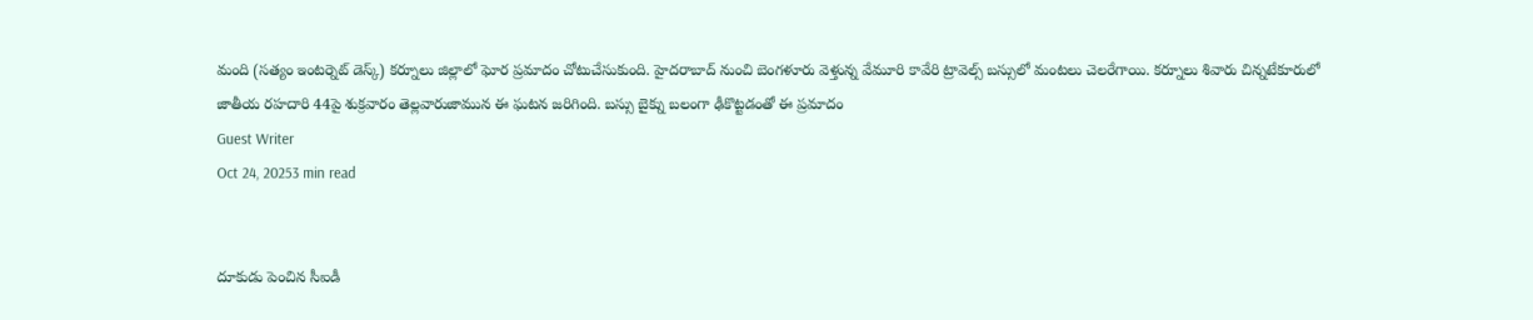మంది (సత్యం ఇంటర్నెట్ డెస్క్) కర్నూలు జిల్లాలో ఘోర ప్రమాదం చోటుచేసుకుంది. హైదరాబాద్ నుంచి బెంగళూరు వెళ్తున్న వేమూరి కావేరి ట్రావెల్స్ బస్సులో మంటలు చెలరేగాయి. కర్నూలు శివారు చిన్నటేకూరులో జాతీయ రహదారి 44పై శుక్రవారం తెల్లవారుజామున ఈ ఘటన జరిగింది. బస్సు బైక్ను బలంగా ఢీకొట్టడంతో ఈ ప్రమాదం
Guest Writer
Oct 24, 20253 min read


దూకుడు పెంచిన సీఐడీ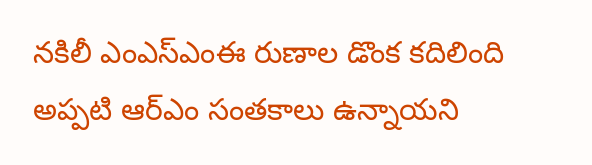నకిలీ ఎంఎస్ఎంఈ రుణాల డొంక కదిలింది అప్పటి ఆర్ఎం సంతకాలు ఉన్నాయని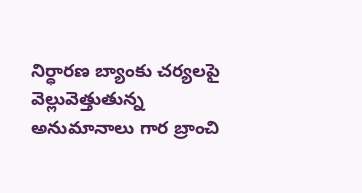నిర్ధారణ బ్యాంకు చర్యలపై వెల్లువెత్తుతున్న అనుమానాలు గార బ్రాంచి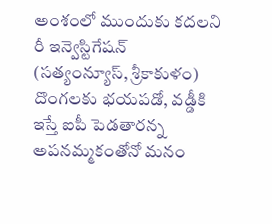అంశంలో ముందుకు కదలని రీ ఇన్వెస్టిగేషన్ (సత్యంన్యూస్, శ్రీకాకుళం) దొంగలకు భయపడో, వడ్డీకి ఇస్తే ఐపీ పెడతారన్న అపనమ్మకంతోనో మనం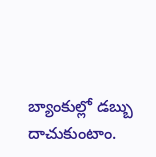బ్యాంకుల్లో డబ్బు దాచుకుంటాం.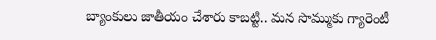బ్యాంకులు జాతీయం చేశారు కాబట్టి.. మన సొమ్ముకు గ్యారెంటీ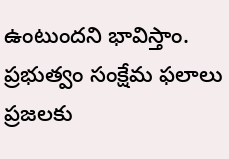ఉంటుందని భావిస్తాం. ప్రభుత్వం సంక్షేమ ఫలాలు ప్రజలకు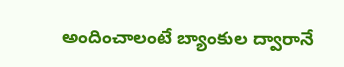అందించాలంటే బ్యాంకుల ద్వారానే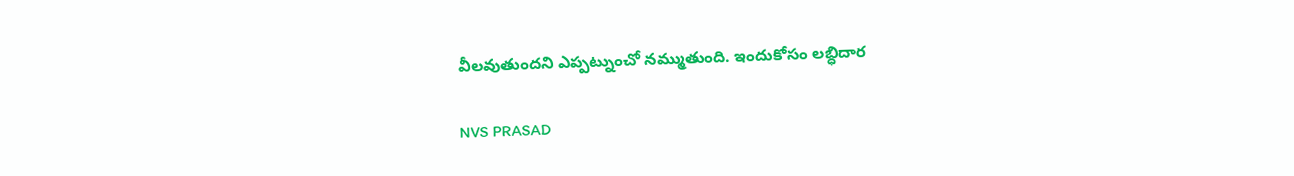వీలవుతుందని ఎప్పట్నుంచో నమ్ముతుంది. ఇందుకోసం లబ్ధిదార

NVS PRASAD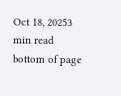Oct 18, 20253 min read
bottom of page